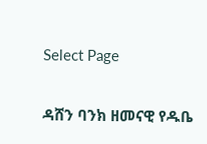Select Page

ዳሸን ባንክ ዘመናዊ የዱቤ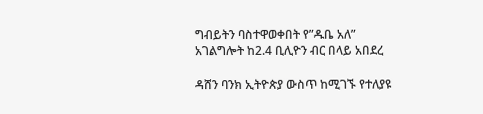ግብይትን ባስተዋወቀበት የ”ዱቤ አለ” አገልግሎት ከ2.4 ቢሊዮን ብር በላይ አበደረ

ዳሸን ባንክ ኢትዮጵያ ውስጥ ከሚገኙ የተለያዩ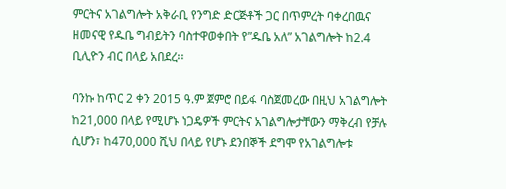ምርትና አገልግሎት አቅራቢ የንግድ ድርጅቶች ጋር በጥምረት ባቀረበዉና ዘመናዊ የዱቤ ግብይትን ባስተዋወቀበት የ”ዱቤ አለ” አገልግሎት ከ2.4 ቢሊዮን ብር በላይ አበደረ፡፡

ባንኩ ከጥር 2 ቀን 2015 ዓ.ም ጀምሮ በይፋ ባስጀመረው በዚህ አገልግሎት ከ21,000 በላይ የሚሆኑ ነጋዴዎች ምርትና አገልግሎታቸውን ማቅረብ የቻሉ ሲሆን፣ ከ470,000 ሺህ በላይ የሆኑ ደንበኞች ደግሞ የአገልግሎቱ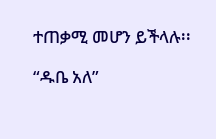ተጠቃሚ መሆን ይችላሉ፡፡

“ዱቤ አለ”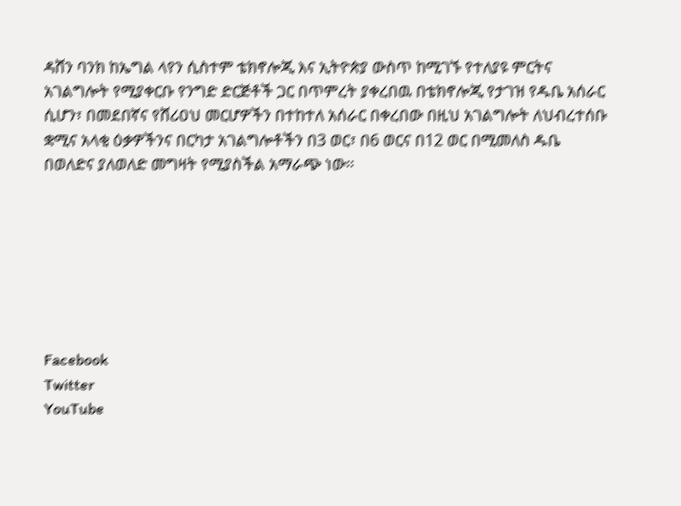ዳሸን ባንክ ከኤግል ላየን ሲስተም ቴክኖሎጂ እና ኢትዮጵያ ውስጥ ከሚገኙ የተለያዩ ምርትና አገልግሎት የሚያቀርቡ የንግድ ድርጅቶች ጋር በጥምረት ያቀረበዉ በቴክኖሎጂ የታገዝ የዱቤ አሰራር ሲሆን፣ በመደበኛና የሸሪዐህ መርሆዎችን በተከተለ አሰራር በቀረበው በዚህ አገልግሎት ለህብረተሰቡ ቋሚና አላቂ ዕቃዎችንና በርካታ አገልግሎቶችን በ3 ወር፣ በ6 ወርና በ12 ወር በሚመለስ ዱቤ በወለድና ያለወለድ መግዛት የሚያስችል አማራጭ ነው፡፡







Facebook
Twitter
YouTube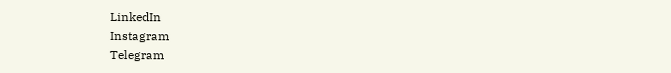LinkedIn
Instagram
Telegram